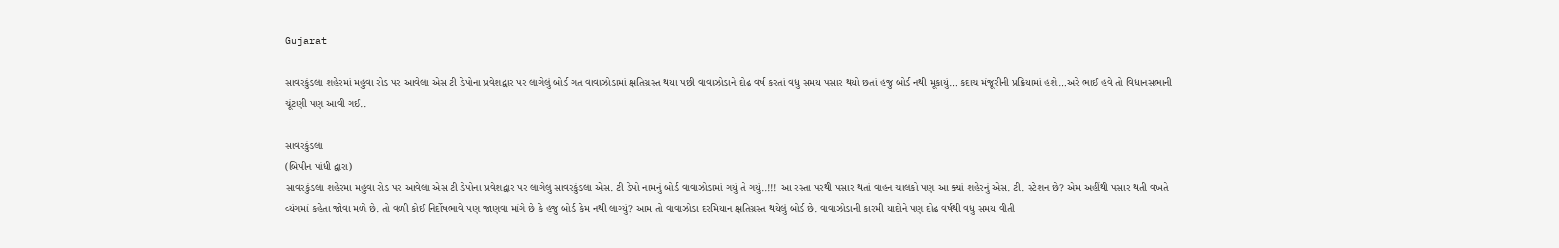Gujarat

સાવરકુંડલા શહેરમાં મહુવા રોડ પર આવેલા એસ ટી ડેપોના પ્રવેશદ્વાર પર લાગેલું બોર્ડ ગત વાવાઝોડામાં ક્ષતિગ્રસ્ત થયા પછી વાવાઝોડાને દોઢ વર્ષ કરતાં વધુ સમય પસાર થયો છતાં હજુ બોર્ડ નથી મૂકાયું… કદાચ મંજૂરીની પ્રક્રિયામાં હશે…અરે ભાઈ હવે તો વિધાનસભાની ચૂંટણી પણ આવી ગઈ..

સાવરકુંડલા
(બિપીન પાંધી દ્વારા)
સાવરકુંડલા શહેરમા મહુવા રોડ પર આવેલા એસ ટી ડેપોના પ્રવેશદ્વાર પર લાગેલુ સાવરકુંડલા એસ. ટી ડેપો નામનું બોર્ડ વાવાઝોડામાં ગયું તે ગયું..!!! આ રસ્તા પરથી પસાર થતાં વાહન ચાલકો પણ આ ક્યાં શહેરનું એસ. ટી. સ્ટેશન છે? એમ અહીંથી પસાર થતી વખતે વ્યંગમાં કહેતા જોવા મળે છે. તો વળી કોઈ નિર્દોષભાવે પણ જાણવા માંગે છે કે હજુ બોર્ડ કેમ નથી લાગ્યું? આમ તો વાવાઝોડા દરમિયાન ક્ષતિગ્રસ્ત થયેલું બોર્ડ છે. વાવાઝોડાની કારમી યાદોને પણ દોઢ વર્ષથી વધુ સમય વીતી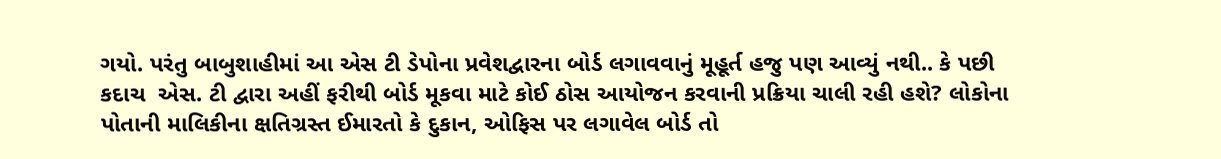ગયો. પરંતુ બાબુશાહીમાં આ એસ ટી ડેપોના પ્રવેશદ્વારના બોર્ડ લગાવવાનું મૂહૂર્ત હજુ પણ આવ્યું નથી.. કે પછી કદાચ  એસ. ટી દ્વારા અહીં ફરીથી બોર્ડ મૂકવા માટે કોઈ ઠોસ આયોજન કરવાની પ્રક્રિયા ચાલી રહી હશે? લોકોના પોતાની માલિકીના ક્ષતિગ્રસ્ત ઈમારતો કે દુકાન, ઓફિસ પર લગાવેલ બોર્ડ તો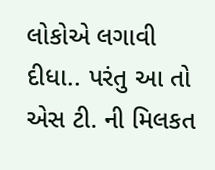લોકોએ લગાવી દીધા.. પરંતુ આ તો એસ ટી. ની મિલકત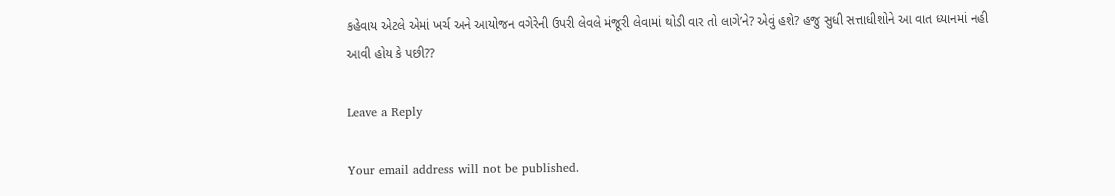કહેવાય એટલે એમાં ખર્ચ અને આયોજન વગેરેની ઉપરી લેવલે મંજૂરી લેવામાં થોડી વાર તો લાગે’ને? એવું હશે? હજુ સુધી સત્તાધીશોને આ વાત ધ્યાનમાં નહી આવી હોય કે પછી??

Leave a Reply

Your email address will not be published.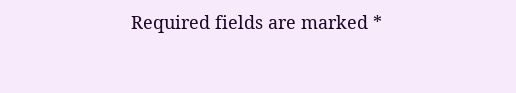Required fields are marked *